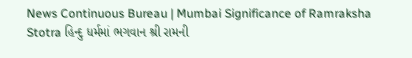News Continuous Bureau | Mumbai Significance of Ramraksha Stotra હિન્દુ ધર્મમાં ભગવાન શ્રી રામની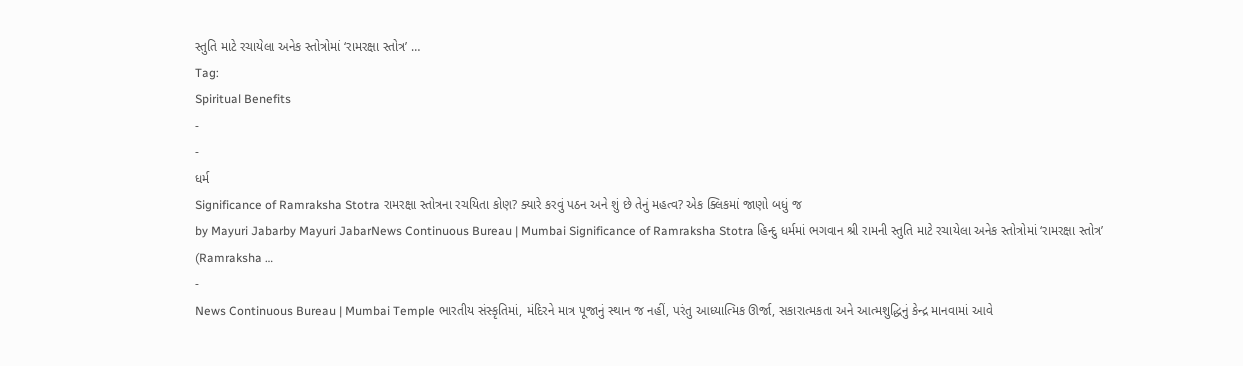સ્તુતિ માટે રચાયેલા અનેક સ્તોત્રોમાં ‘રામરક્ષા સ્તોત્ર’ …
Tag:
Spiritual Benefits
-
-
ધર્મ
Significance of Ramraksha Stotra રામરક્ષા સ્તોત્રના રચયિતા કોણ? ક્યારે કરવું પઠન અને શું છે તેનું મહત્વ? એક ક્લિકમાં જાણો બધું જ
by Mayuri Jabarby Mayuri JabarNews Continuous Bureau | Mumbai Significance of Ramraksha Stotra હિન્દુ ધર્મમાં ભગવાન શ્રી રામની સ્તુતિ માટે રચાયેલા અનેક સ્તોત્રોમાં ‘રામરક્ષા સ્તોત્ર’ (Ramraksha …
-
News Continuous Bureau | Mumbai Temple ભારતીય સંસ્કૃતિમાં, મંદિરને માત્ર પૂજાનું સ્થાન જ નહીં, પરંતુ આધ્યાત્મિક ઊર્જા, સકારાત્મકતા અને આત્મશુદ્ધિનું કેન્દ્ર માનવામાં આવે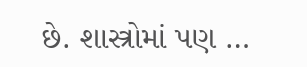છે. શાસ્ત્રોમાં પણ …